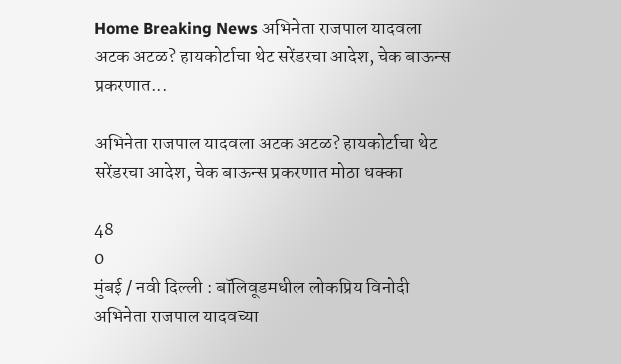Home Breaking News अभिनेता राजपाल यादवला अटक अटळ? हायकोर्टाचा थेट सरेंडरचा आदेश, चेक बाऊन्स प्रकरणात...

अभिनेता राजपाल यादवला अटक अटळ? हायकोर्टाचा थेट सरेंडरचा आदेश, चेक बाऊन्स प्रकरणात मोठा धक्का

48
0
मुंबई / नवी दिल्ली : बॉलिवूडमधील लोकप्रिय विनोदी अभिनेता राजपाल यादवच्या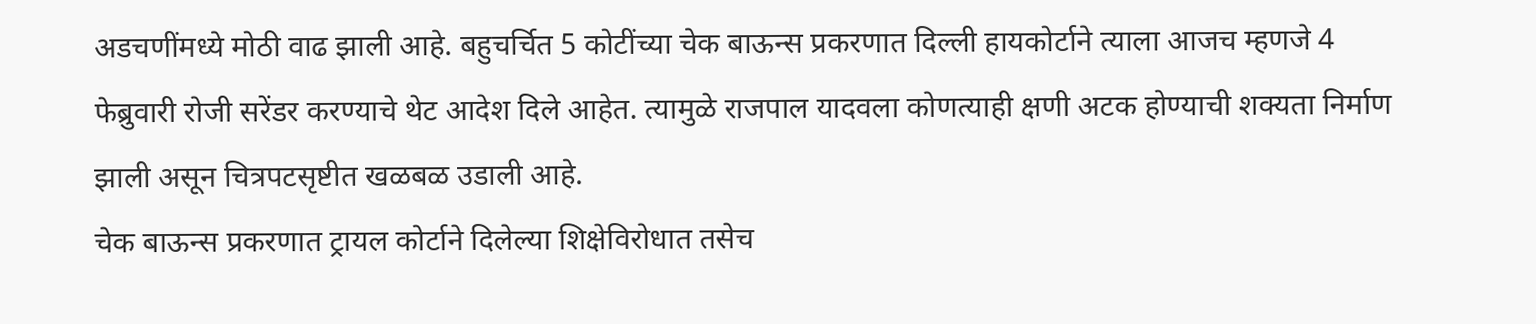अडचणींमध्ये मोठी वाढ झाली आहे. बहुचर्चित 5 कोटींच्या चेक बाऊन्स प्रकरणात दिल्ली हायकोर्टाने त्याला आजच म्हणजे 4 फेब्रुवारी रोजी सरेंडर करण्याचे थेट आदेश दिले आहेत. त्यामुळे राजपाल यादवला कोणत्याही क्षणी अटक होण्याची शक्यता निर्माण झाली असून चित्रपटसृष्टीत खळबळ उडाली आहे.
चेक बाऊन्स प्रकरणात ट्रायल कोर्टाने दिलेल्या शिक्षेविरोधात तसेच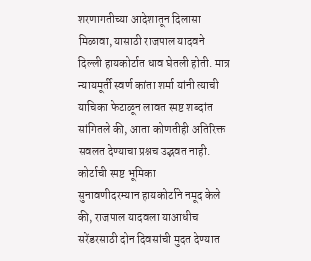शरणागतीच्या आदेशातून दिलासा मिळावा, यासाठी राजपाल यादवने दिल्ली हायकोर्टात धाव घेतली होती. मात्र न्यायमूर्ती स्वर्ण कांता शर्मा यांनी त्याची याचिका फेटाळून लावत स्पष्ट शब्दांत सांगितले की, आता कोणतीही अतिरिक्त सवलत देण्याचा प्रश्नच उद्भवत नाही.
कोर्टाची स्पष्ट भूमिका
सुनावणीदरम्यान हायकोर्टाने नमूद केले की, राजपाल यादवला याआधीच सरेंडरसाठी दोन दिवसांची मुदत देण्यात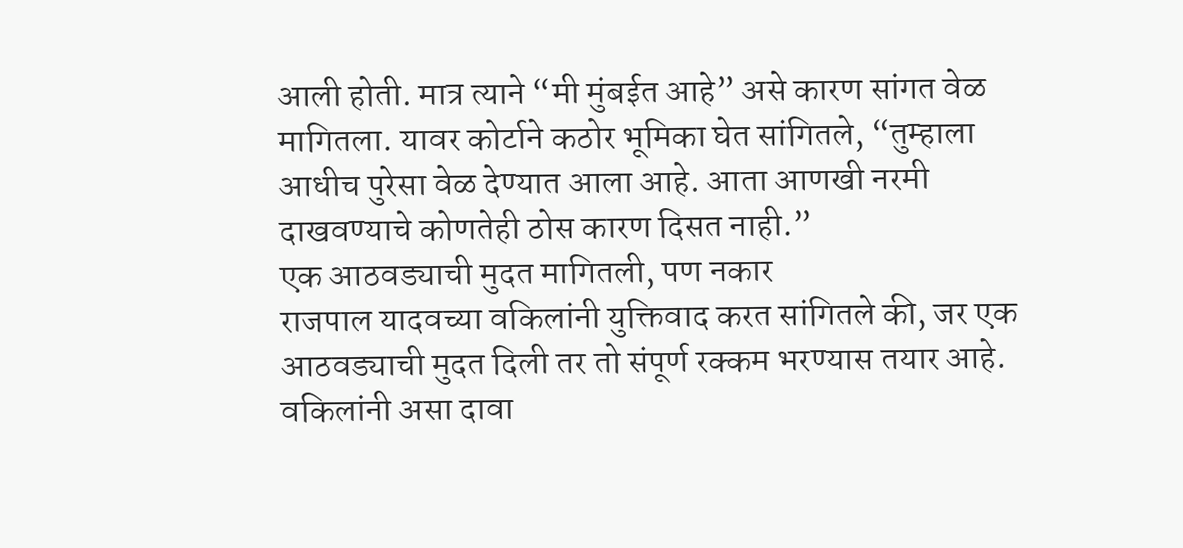आली होती. मात्र त्याने “मी मुंबईत आहे” असे कारण सांगत वेळ मागितला. यावर कोर्टाने कठोर भूमिका घेत सांगितले, “तुम्हाला आधीच पुरेसा वेळ देण्यात आला आहे. आता आणखी नरमी दाखवण्याचे कोणतेही ठोस कारण दिसत नाही.”
एक आठवड्याची मुदत मागितली, पण नकार
राजपाल यादवच्या वकिलांनी युक्तिवाद करत सांगितले की, जर एक आठवड्याची मुदत दिली तर तो संपूर्ण रक्कम भरण्यास तयार आहे. वकिलांनी असा दावा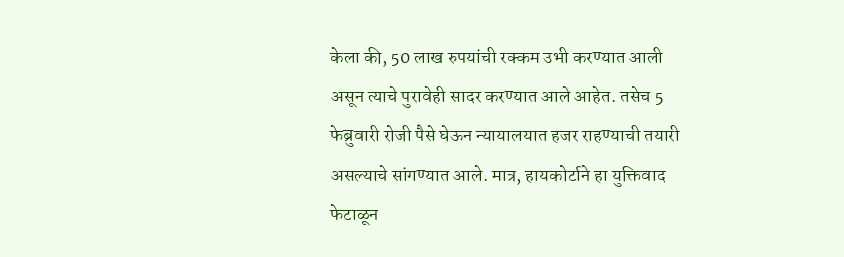केला की, 50 लाख रुपयांची रक्कम उभी करण्यात आली असून त्याचे पुरावेही सादर करण्यात आले आहेत. तसेच 5 फेब्रुवारी रोजी पैसे घेऊन न्यायालयात हजर राहण्याची तयारी असल्याचे सांगण्यात आले. मात्र, हायकोर्टाने हा युक्तिवाद फेटाळून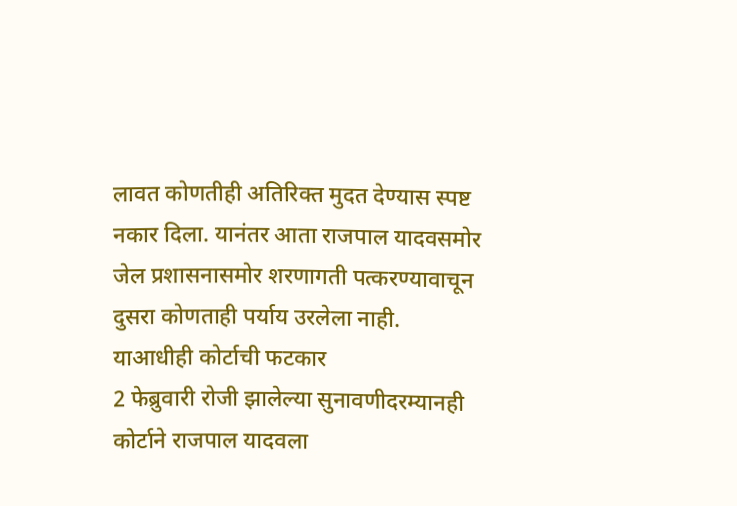लावत कोणतीही अतिरिक्त मुदत देण्यास स्पष्ट नकार दिला. यानंतर आता राजपाल यादवसमोर जेल प्रशासनासमोर शरणागती पत्करण्यावाचून दुसरा कोणताही पर्याय उरलेला नाही.
याआधीही कोर्टाची फटकार
2 फेब्रुवारी रोजी झालेल्या सुनावणीदरम्यानही कोर्टाने राजपाल यादवला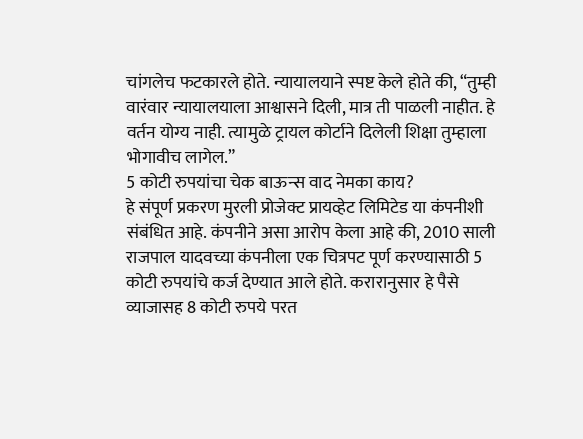चांगलेच फटकारले होते. न्यायालयाने स्पष्ट केले होते की, “तुम्ही वारंवार न्यायालयाला आश्वासने दिली, मात्र ती पाळली नाहीत. हे वर्तन योग्य नाही. त्यामुळे ट्रायल कोर्टाने दिलेली शिक्षा तुम्हाला भोगावीच लागेल.”
5 कोटी रुपयांचा चेक बाऊन्स वाद नेमका काय?
हे संपूर्ण प्रकरण मुरली प्रोजेक्ट प्रायव्हेट लिमिटेड या कंपनीशी संबंधित आहे. कंपनीने असा आरोप केला आहे की, 2010 साली राजपाल यादवच्या कंपनीला एक चित्रपट पूर्ण करण्यासाठी 5 कोटी रुपयांचे कर्ज देण्यात आले होते. करारानुसार हे पैसे व्याजासह 8 कोटी रुपये परत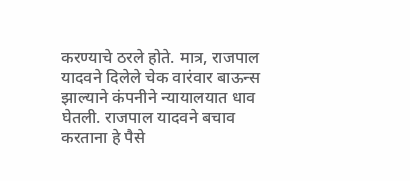करण्याचे ठरले होते. मात्र, राजपाल यादवने दिलेले चेक वारंवार बाऊन्स झाल्याने कंपनीने न्यायालयात धाव घेतली. राजपाल यादवने बचाव करताना हे पैसे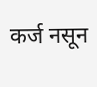कर्ज नसून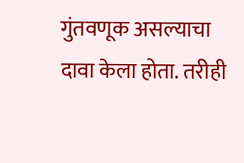गुंतवणूक असल्याचा दावा केला होता. तरीही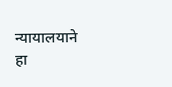न्यायालयाने हा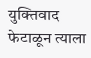युक्तिवाद फेटाळून त्याला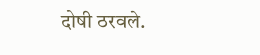दोषी ठरवले.